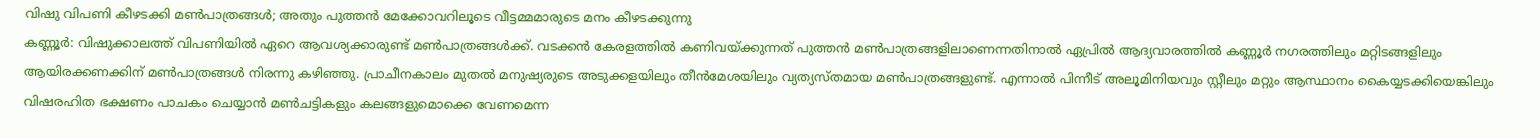വിഷു വിപണി കീഴടക്കി മൺപാത്രങ്ങൾ; അതും പുത്തൻ മേക്കോവറിലൂടെ വീട്ടമ്മമാരുടെ മനം കീഴടക്കുന്നു
കണ്ണൂർ: വിഷുക്കാലത്ത് വിപണിയിൽ ഏറെ ആവശ്യക്കാരുണ്ട് മൺപാത്രങ്ങൾക്ക്. വടക്കൻ കേരളത്തിൽ കണിവയ്ക്കുന്നത് പുത്തൻ മൺപാത്രങ്ങളിലാണെന്നതിനാൽ ഏപ്രിൽ ആദ്യവാരത്തിൽ കണ്ണൂർ നഗരത്തിലും മറ്റിടങ്ങളിലും ആയിരക്കണക്കിന് മൺപാത്രങ്ങൾ നിരന്നു കഴിഞ്ഞു. പ്രാചീനകാലം മുതൽ മനുഷ്യരുടെ അടുക്കളയിലും തീൻമേശയിലും വ്യത്യസ്തമായ മൺപാത്രങ്ങളുണ്ട്. എന്നാൽ പിന്നീട് അലൂമിനിയവും സ്റ്റീലും മറ്റും ആസ്ഥാനം കൈയ്യടക്കിയെങ്കിലും വിഷരഹിത ഭക്ഷണം പാചകം ചെയ്യാൻ മൺചട്ടികളും കലങ്ങളുമൊക്കെ വേണമെന്ന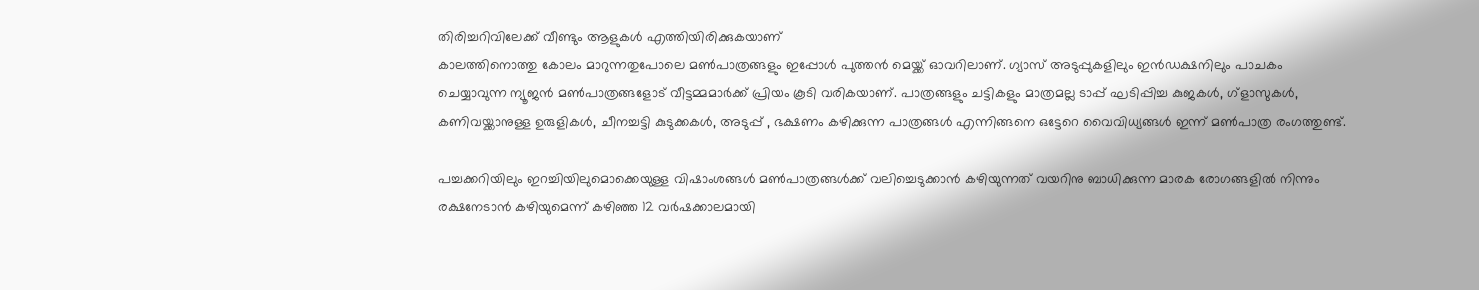തിരിച്ചറിവിലേക്ക് വീണ്ടും ആളുകൾ എത്തിയിരിക്കുകയാണ്
കാലത്തിനൊത്തു കോലം മാറുന്നതുപോലെ മൺപാത്രങ്ങളും ഇപ്പോൾ പുത്തൻ മെയ്ക്ക് ഓവറിലാണ്. ഗ്യാസ് അടുപ്പുകളിലും ഇൻഡക്ഷനിലും പാചകം ചെയ്യാവുന്ന ന്യൂജൻ മൺപാത്രങ്ങളോട് വീട്ടമ്മമാർക്ക് പ്രിയം കൂടി വരികയാണ്. പാത്രങ്ങളും ചട്ടികളും മാത്രമല്ല ടാപ്പ് ഘടിപ്പിച്ച കുജകൾ, ഗ്ളാസുകൾ, കണിവയ്ക്കാനുള്ള ഉരുളികൾ, ചീനച്ചട്ടി കുടുക്കകൾ, അടുപ്പ് , ഭക്ഷണം കഴിക്കുന്ന പാത്രങ്ങൾ എന്നിങ്ങനെ ഒട്ടേറെ വൈവിധ്യങ്ങൾ ഇന്ന് മൺപാത്ര രംഗത്തുണ്ട്.

പച്ചക്കറിയിലും ഇറച്ചിയിലുമൊക്കെയുള്ള വിഷാംശങ്ങൾ മൺപാത്രങ്ങൾക്ക് വലിച്ചെടുക്കാൻ കഴിയുന്നത് വയറിനു ബാധിക്കുന്ന മാരക രോഗങ്ങളിൽ നിന്നും രക്ഷനേടാൻ കഴിയുമെന്ന് കഴിഞ്ഞ 12 വർഷക്കാലമായി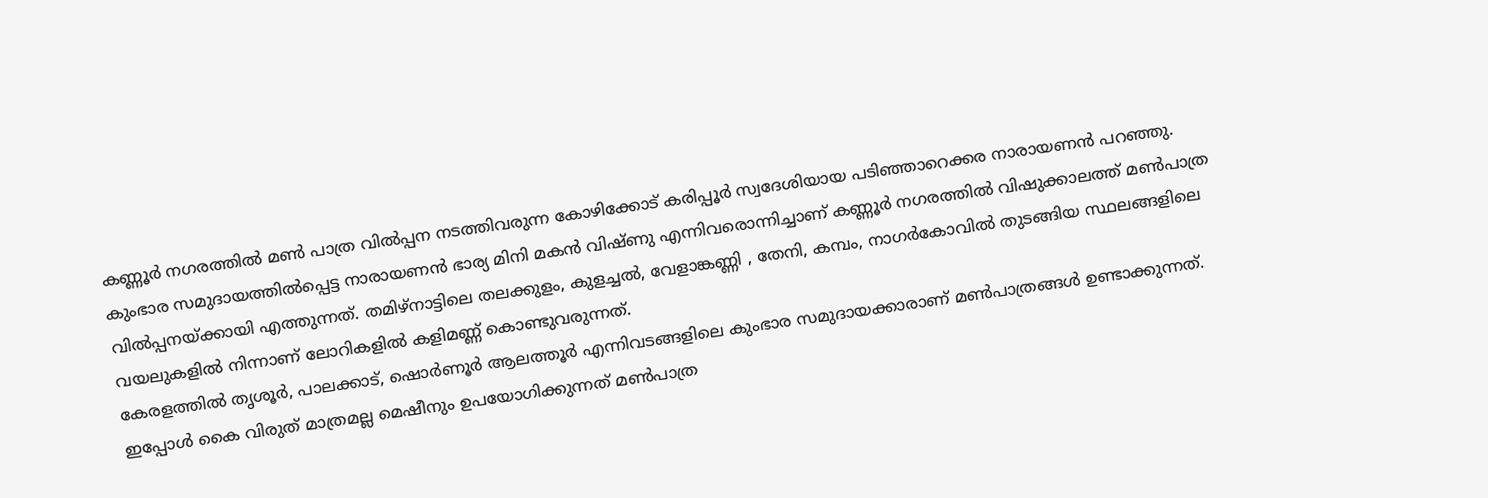കണ്ണൂർ നഗരത്തിൽ മൺ പാത്ര വിൽപ്പന നടത്തിവരുന്ന കോഴിക്കോട് കരിപ്പൂർ സ്വദേശിയായ പടിഞ്ഞാറെക്കര നാരായണൻ പറഞ്ഞു.
കുംഭാര സമുദായത്തിൽപ്പെട്ട നാരായണൻ ഭാര്യ മിനി മകൻ വിഷ്ണു എന്നിവരൊന്നിച്ചാണ് കണ്ണൂർ നഗരത്തിൽ വിഷുക്കാലത്ത് മൺപാത്ര വിൽപ്പനയ്ക്കായി എത്തുന്നത്. തമിഴ്നാട്ടിലെ തലക്കുളം, കുളച്ചൽ, വേളാങ്കണ്ണി , തേനി, കമ്പം, നാഗർകോവിൽ തുടങ്ങിയ സ്ഥലങ്ങളിലെ വയലുകളിൽ നിന്നാണ് ലോറികളിൽ കളിമണ്ണ് കൊണ്ടുവരുന്നത്.
കേരളത്തിൽ തൃശൂർ, പാലക്കാട്, ഷൊർണൂർ ആലത്തൂർ എന്നിവടങ്ങളിലെ കുംഭാര സമുദായക്കാരാണ് മൺപാത്രങ്ങൾ ഉണ്ടാക്കുന്നത്. ഇപ്പോൾ കൈ വിരുത് മാത്രമല്ല മെഷീനും ഉപയോഗിക്കുന്നത് മൺപാത്ര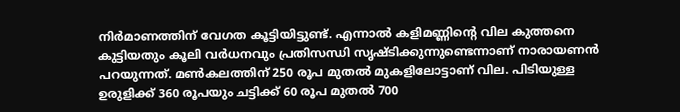നിർമാണത്തിന് വേഗത കൂട്ടിയിട്ടുണ്ട്. എന്നാൽ കളിമണ്ണിൻ്റെ വില കുത്തനെ കുട്ടിയതും കൂലി വർധനവും പ്രതിസന്ധി സൃഷ്ടിക്കുന്നുണ്ടെന്നാണ് നാരായണൻ പറയുന്നത്. മൺകലത്തിന് 250 രൂപ മുതൽ മുകളിലോട്ടാണ് വില. പിടിയുള്ള ഉരുളിക്ക് 360 രൂപയും ചട്ടിക്ക് 60 രൂപ മുതൽ 700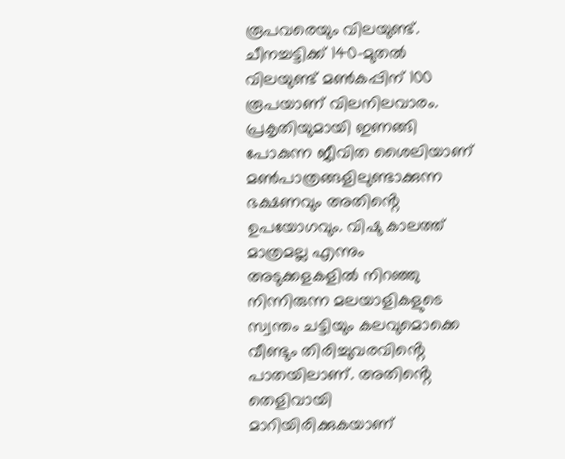രൂപവരെയും വിലയുണ്ട്. ചീനച്ചട്ടിക്ക് 140-മുതൽ വിലയുണ്ട് മൺകപ്പിന് 100 രൂപയാണ് വിലനിലവാരം.
പ്രകൃതിയുമായി ഇണങ്ങി പോകുന്ന ജീവിത ശൈലിയാണ് മൺപാത്രങ്ങളിലുണ്ടാക്കുന്ന ഭക്ഷണവും അതിൻ്റെ ഉപയോഗവും. വിഷു കാലത്ത് മാത്രമല്ല എന്നും അടുക്കളകളിൽ നിറഞ്ഞു നിന്നിരുന്ന മലയാളികളുടെ സ്വന്തം ചട്ടിയും കലവുമൊക്കെ വീണ്ടും തിരിച്ചുവരവിൻ്റെ പാതയിലാണ്. അതിൻ്റെ തെളിവായി മാറിയിരിക്കുകയാണ്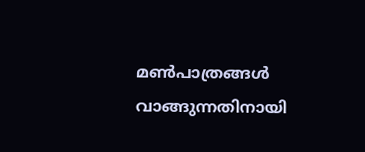മൺപാത്രങ്ങൾ വാങ്ങുന്നതിനായി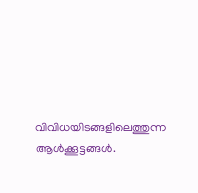വിവിധയിടങ്ങളിലെത്തുന്ന ആൾക്കൂട്ടങ്ങൾ.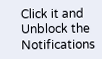Click it and Unblock the Notifications